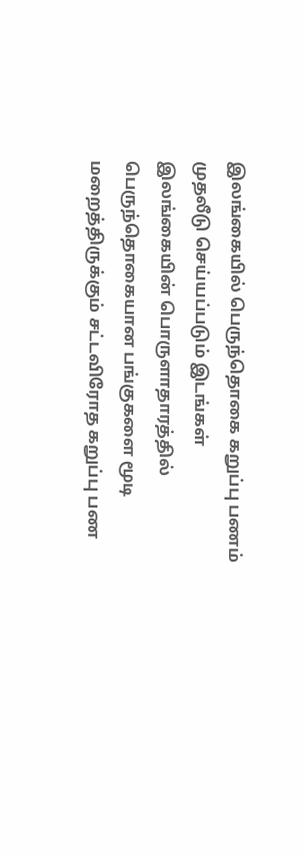இலங்கையில் பெருந்தொகை கறுப்பு பணம் முதலீடு செய்யப்படும் இடங்கள்
இலங்கையின் பொருளாதாரத்தில் பெருந்தொகையான பங்குகளை மூடி மறைத்திருக்கும் சட்டவிரோத கறுப்பு பண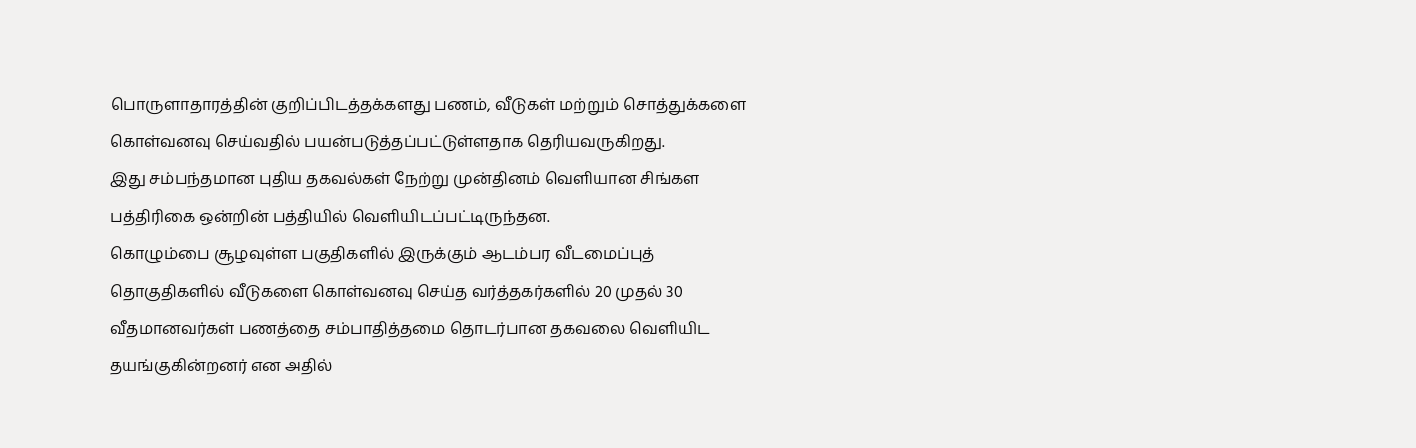பொருளாதாரத்தின் குறிப்பிடத்தக்களது பணம், வீடுகள் மற்றும் சொத்துக்களை கொள்வனவு செய்வதில் பயன்படுத்தப்பட்டுள்ளதாக தெரியவருகிறது.
இது சம்பந்தமான புதிய தகவல்கள் நேற்று முன்தினம் வெளியான சிங்கள பத்திரிகை ஒன்றின் பத்தியில் வெளியிடப்பட்டிருந்தன.
கொழும்பை சூழவுள்ள பகுதிகளில் இருக்கும் ஆடம்பர வீடமைப்புத் தொகுதிகளில் வீடுகளை கொள்வனவு செய்த வர்த்தகர்களில் 20 முதல் 30 வீதமானவர்கள் பணத்தை சம்பாதித்தமை தொடர்பான தகவலை வெளியிட தயங்குகின்றனர் என அதில்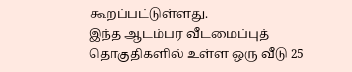கூறப்பட்டுள்ளது.
இந்த ஆடம்பர வீடமைப்புத் தொகுதிகளில் உள்ள ஒரு வீடு 25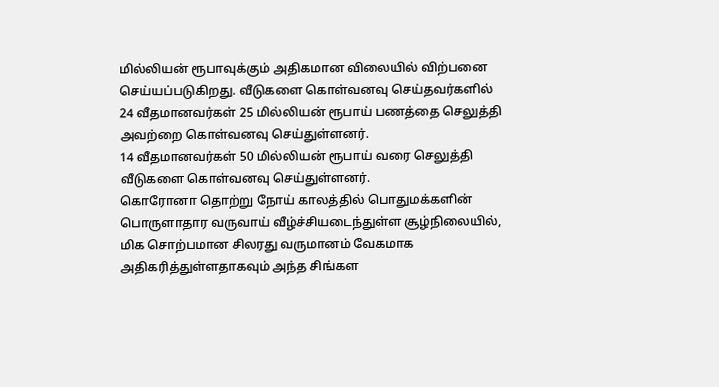மில்லியன் ரூபாவுக்கும் அதிகமான விலையில் விற்பனை செய்யப்படுகிறது. வீடுகளை கொள்வனவு செய்தவர்களில் 24 வீதமானவர்கள் 25 மில்லியன் ரூபாய் பணத்தை செலுத்தி அவற்றை கொள்வனவு செய்துள்ளனர்.
14 வீதமானவர்கள் 50 மில்லியன் ரூபாய் வரை செலுத்தி வீடுகளை கொள்வனவு செய்துள்ளனர்.
கொரோனா தொற்று நோய் காலத்தில் பொதுமக்களின் பொருளாதார வருவாய் வீழ்ச்சியடைந்துள்ள சூழ்நிலையில், மிக சொற்பமான சிலரது வருமானம் வேகமாக அதிகரித்துள்ளதாகவும் அந்த சிங்கள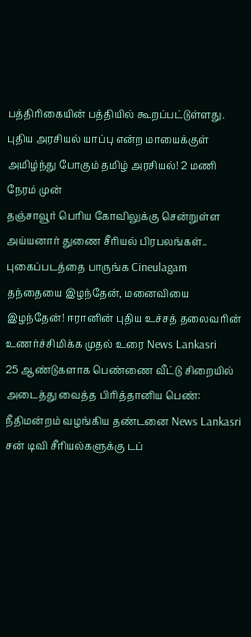பத்திரிகையின் பத்தியில் கூறப்பட்டுள்ளது.
புதிய அரசியல் யாப்பு என்ற மாயைக்குள் அமிழ்ந்து போகும் தமிழ் அரசியல்! 2 மணி நேரம் முன்
தஞ்சாவூர் பெரிய கோவிலுக்கு சென்றுள்ள அய்யனார் துணை சீரியல் பிரபலங்கள்.. புகைப்படத்தை பாருங்க Cineulagam
தந்தையை இழந்தேன், மனைவியை இழந்தேன்! ஈரானின் புதிய உச்சத் தலைவரின் உணர்ச்சிமிக்க முதல் உரை News Lankasri
25 ஆண்டுகளாக பெண்ணை வீட்டு சிறையில் அடைத்து வைத்த பிரித்தானிய பெண்: நீதிமன்றம் வழங்கிய தண்டனை News Lankasri
சன் டிவி சீரியல்களுக்கு டப்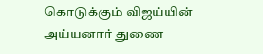கொடுக்கும் விஜய்யின் அய்யனார் துணை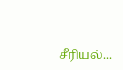சீரியல்...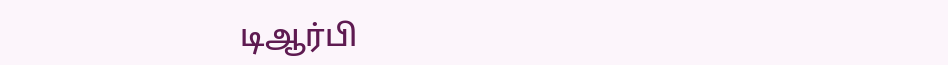டிஆர்பி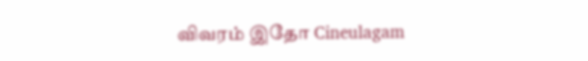விவரம் இதோ Cineulagam